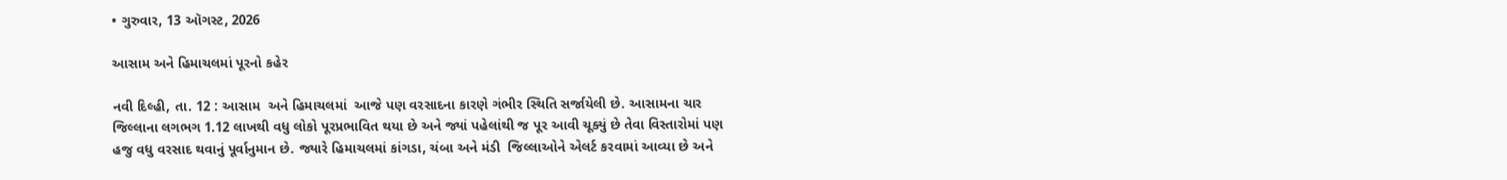• ગુરુવાર, 13 ઑગસ્ટ, 2026

આસામ અને હિમાચલમાં પૂરનો કહેર

નવી દિલ્હી, તા. 12 : આસામ  અને હિમાચલમાં  આજે પણ વરસાદના કારણે ગંભીર સ્થિતિ સર્જાયેલી છે. આસામના ચાર જિલ્લાના લગભગ 1.12 લાખથી વધુ લોકો પૂરપ્રભાવિત થયા છે અને જ્યાં પહેલાંથી જ પૂર આવી ચૂક્યું છે તેવા વિસ્તારોમાં પણ હજુ વધુ વરસાદ થવાનું પૂર્વાનુમાન છે. જ્યારે હિમાચલમાં કાંગડા, ચંબા અને મંડી  જિલ્લાઓને એલર્ટ કરવામાં આવ્યા છે અને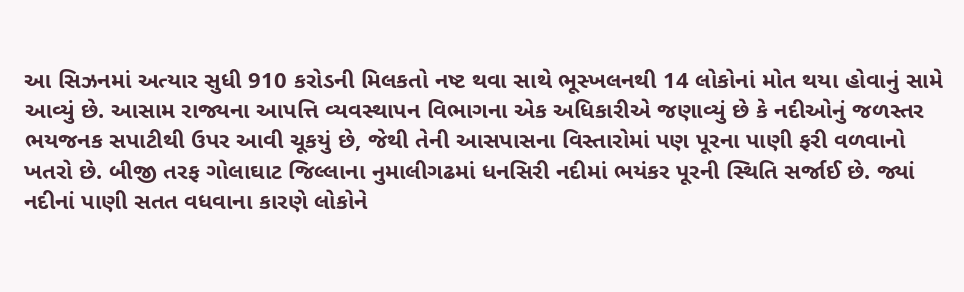આ સિઝનમાં અત્યાર સુધી 910 કરોડની મિલકતો નષ્ટ થવા સાથે ભૂસ્ખલનથી 14 લોકોનાં મોત થયા હોવાનું સામે આવ્યું છે. આસામ રાજ્યના આપત્તિ વ્યવસ્થાપન વિભાગના એક અધિકારીએ જણાવ્યું છે કે નદીઓનું જળસ્તર ભયજનક સપાટીથી ઉપર આવી ચૂકયું છે, જેથી તેની આસપાસના વિસ્તારોમાં પણ પૂરના પાણી ફરી વળવાનો ખતરો છે. બીજી તરફ ગોલાઘાટ જિલ્લાના નુમાલીગઢમાં ધનસિરી નદીમાં ભયંકર પૂરની સ્થિતિ સર્જાઈ છે. જ્યાં નદીનાં પાણી સતત વધવાના કારણે લોકોને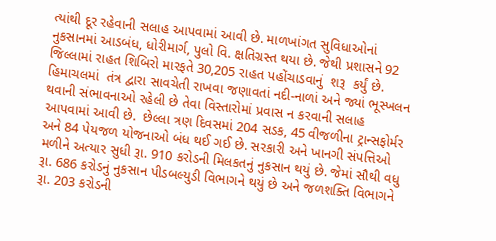ત્યાંથી દૂર રહેવાની સલાહ આપવામાં આવી છે. માળખાંગત સુવિધાઓનાં નુકસાનમાં આડબંધ, ધોરીમાર્ગ, પુલો વિ. ક્ષતિગ્રસ્ત થયા છે. જેથી પ્રશાસને 92 જિલ્લામાં રાહત શિબિરો મારફતે 30,205 રાહત પહોંચાડવાનું  શરૂ  કર્યું છે. હિમાચલમાં  તંત્ર દ્વારા સાવચેતી રાખવા જણાવતાં નદી-નાળાં અને જ્યાં ભૂસ્ખલન થવાની સંભાવનાઓ રહેલી છે તેવા વિસ્તારોમાં પ્રવાસ ન કરવાની સલાહ આપવામાં આવી છે.  છેલ્લા ત્રણ દિવસમાં 204 સડક, 45 વીજળીના ટ્રાન્સફોર્મર અને 84 પેયજળ યોજનાઓ બંધ થઈ ગઈ છે. સરકારી અને ખાનગી સંપત્તિઓ મળીને અત્યાર સુધી રૂા. 910 કરોડની મિલકતનું નુકસાન થયું છે. જેમાં સૌથી વધુ રૂા. 686 કરોડનું નુકસાન પીડબલ્યુડી વિભાગને થયું છે અને જળશક્તિ વિભાગને રૂા. 203 કરોડની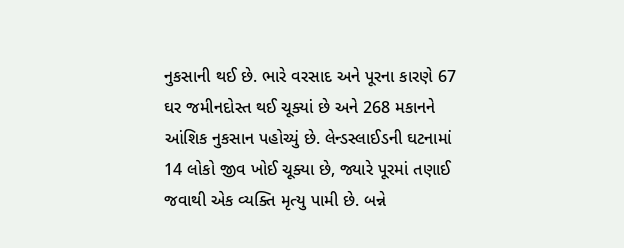નુકસાની થઈ છે. ભારે વરસાદ અને પૂરના કારણે 67 ઘર જમીનદોસ્ત થઈ ચૂક્યાં છે અને 268 મકાનને આંશિક નુકસાન પહોચ્યું છે. લેન્ડસ્લાઈડની ઘટનામાં 14 લોકો જીવ ખોઈ ચૂક્યા છે, જ્યારે પૂરમાં તણાઈ જવાથી એક વ્યક્તિ મૃત્યુ પામી છે. બન્ને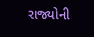રાજ્યોની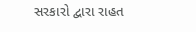સરકારો દ્વારા રાહત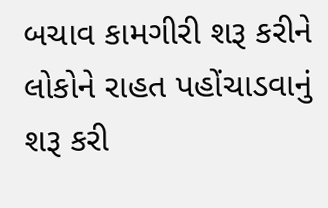બચાવ કામગીરી શરૂ કરીને લોકોને રાહત પહોંચાડવાનું શરૂ કરી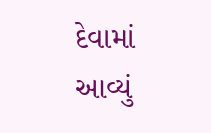દેવામાં આવ્યું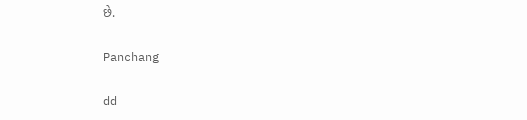છે.

Panchang

dd